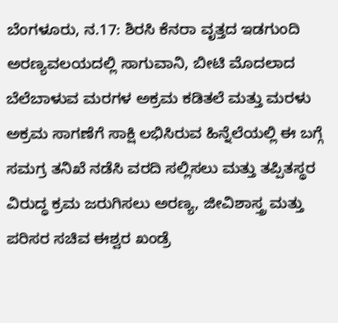ಬೆಂಗಳೂರು, ನ.17: ಶಿರಸಿ ಕೆನರಾ ವೃತ್ತದ ಇಡಗುಂದಿ ಅರಣ್ಯವಲಯದಲ್ಲಿ ಸಾಗುವಾನಿ, ಬೀಟಿ ಮೊದಲಾದ ಬೆಲೆಬಾಳುವ ಮರಗಳ ಅಕ್ರಮ ಕಡಿತಲೆ ಮತ್ತು ಮರಳು ಅಕ್ರಮ ಸಾಗಣೆಗೆ ಸಾಕ್ಷಿ ಲಭಿಸಿರುವ ಹಿನ್ನೆಲೆಯಲ್ಲಿ ಈ ಬಗ್ಗೆ ಸಮಗ್ರ ತನಿಖೆ ನಡೆಸಿ ವರದಿ ಸಲ್ಲಿಸಲು ಮತ್ತು ತಪ್ಪಿತಸ್ಥರ ವಿರುದ್ಧ ಕ್ರಮ ಜರುಗಿಸಲು ಅರಣ್ಯ, ಜೀವಿಶಾಸ್ತ್ರ ಮತ್ತು ಪರಿಸರ ಸಚಿವ ಈಶ್ವರ ಖಂಡ್ರೆ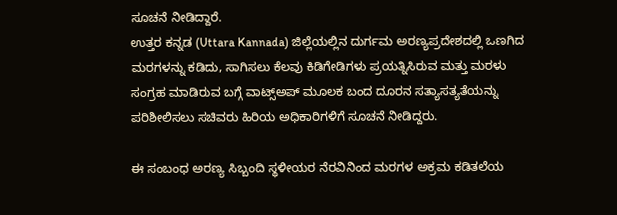ಸೂಚನೆ ನೀಡಿದ್ದಾರೆ.
ಉತ್ತರ ಕನ್ನಡ (Uttara Kannada) ಜಿಲ್ಲೆಯಲ್ಲಿನ ದುರ್ಗಮ ಅರಣ್ಯಪ್ರದೇಶದಲ್ಲಿ ಒಣಗಿದ ಮರಗಳನ್ನು ಕಡಿದು, ಸಾಗಿಸಲು ಕೆಲವು ಕಿಡಿಗೇಡಿಗಳು ಪ್ರಯತ್ನಿಸಿರುವ ಮತ್ತು ಮರಳು ಸಂಗ್ರಹ ಮಾಡಿರುವ ಬಗ್ಗೆ ವಾಟ್ಸ್ಅಪ್ ಮೂಲಕ ಬಂದ ದೂರನ ಸತ್ಯಾಸತ್ಯತೆಯನ್ನು ಪರಿಶೀಲಿಸಲು ಸಚಿವರು ಹಿರಿಯ ಅಧಿಕಾರಿಗಳಿಗೆ ಸೂಚನೆ ನೀಡಿದ್ದರು.

ಈ ಸಂಬಂಧ ಅರಣ್ಯ ಸಿಬ್ಬಂದಿ ಸ್ಥಳೀಯರ ನೆರವಿನಿಂದ ಮರಗಳ ಅಕ್ರಮ ಕಡಿತಲೆಯ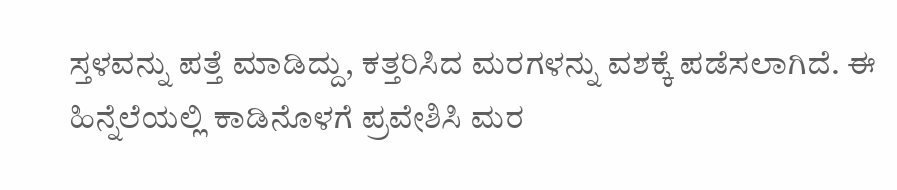ಸ್ತಳವನ್ನು ಪತ್ತೆ ಮಾಡಿದ್ದು, ಕತ್ತರಿಸಿದ ಮರಗಳನ್ನು ವಶಕ್ಕೆ ಪಡೆಸಲಾಗಿದೆ. ಈ ಹಿನ್ನೆಲೆಯಲ್ಲಿ ಕಾಡಿನೊಳಗೆ ಪ್ರವೇಶಿಸಿ ಮರ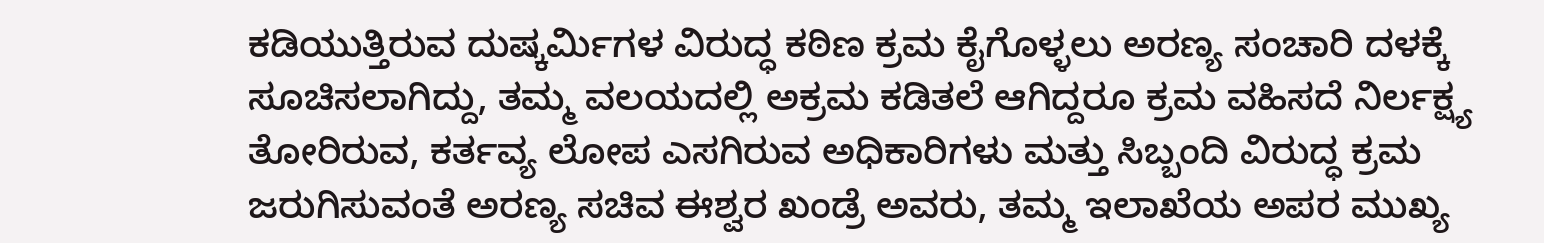ಕಡಿಯುತ್ತಿರುವ ದುಷ್ಕರ್ಮಿಗಳ ವಿರುದ್ಧ ಕಠಿಣ ಕ್ರಮ ಕೈಗೊಳ್ಳಲು ಅರಣ್ಯ ಸಂಚಾರಿ ದಳಕ್ಕೆ ಸೂಚಿಸಲಾಗಿದ್ದು, ತಮ್ಮ ವಲಯದಲ್ಲಿ ಅಕ್ರಮ ಕಡಿತಲೆ ಆಗಿದ್ದರೂ ಕ್ರಮ ವಹಿಸದೆ ನಿರ್ಲಕ್ಷ್ಯ ತೋರಿರುವ, ಕರ್ತವ್ಯ ಲೋಪ ಎಸಗಿರುವ ಅಧಿಕಾರಿಗಳು ಮತ್ತು ಸಿಬ್ಬಂದಿ ವಿರುದ್ಧ ಕ್ರಮ ಜರುಗಿಸುವಂತೆ ಅರಣ್ಯ ಸಚಿವ ಈಶ್ವರ ಖಂಡ್ರೆ ಅವರು, ತಮ್ಮ ಇಲಾಖೆಯ ಅಪರ ಮುಖ್ಯ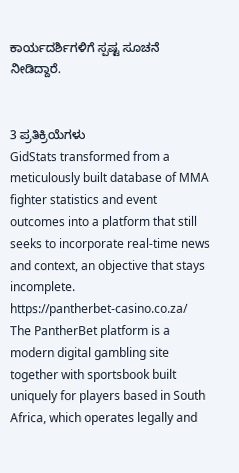ಕಾರ್ಯದರ್ಶಿಗಳಿಗೆ ಸ್ಪಷ್ಟ ಸೂಚನೆ ನೀಡಿದ್ದಾರೆ.


3 ಪ್ರತಿಕ್ರಿಯೆಗಳು
GidStats transformed from a meticulously built database of MMA fighter statistics and event outcomes into a platform that still seeks to incorporate real-time news and context, an objective that stays incomplete.
https://pantherbet-casino.co.za/
The PantherBet platform is a modern digital gambling site together with sportsbook built uniquely for players based in South Africa, which operates legally and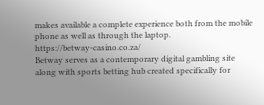makes available a complete experience both from the mobile phone as well as through the laptop.
https://betway-casino.co.za/
Betway serves as a contemporary digital gambling site along with sports betting hub created specifically for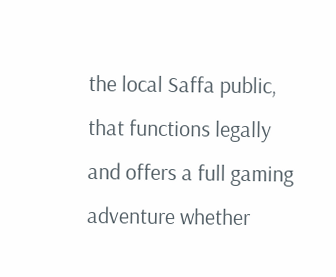the local Saffa public, that functions legally and offers a full gaming adventure whether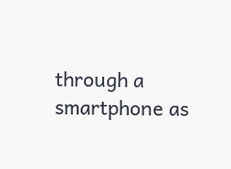through a smartphone as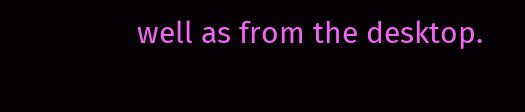well as from the desktop.